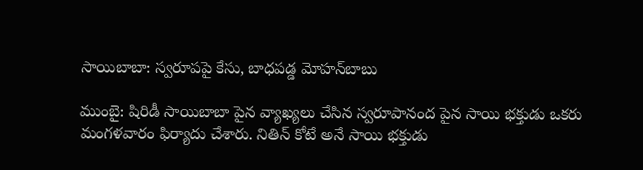సాయిబాబా: స్వరూపపై కేసు, బాధపడ్డ మోహన్‌బాబు

ముంబై: షిరిడీ సాయిబాబా పైన వ్యాఖ్యలు చేసిన స్వరూపానంద పైన సాయి భక్తుడు ఒకరు మంగళవారం ఫిర్యాదు చేశారు. నితిన్ కోటే అనే సాయి భక్తుడు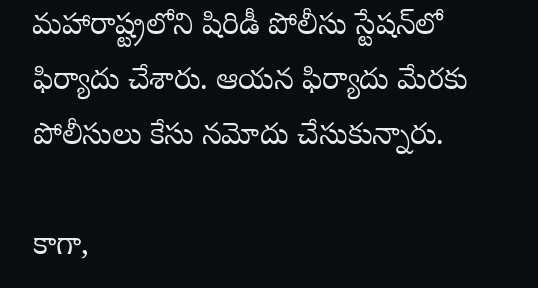మహారాష్ట్రలోని షిరిడీ పోలీసు స్టేషన్‌లో ఫిర్యాదు చేశారు. ఆయన ఫిర్యాదు మేరకు పోలీసులు కేసు నమోదు చేసుకున్నారు.

కాగా,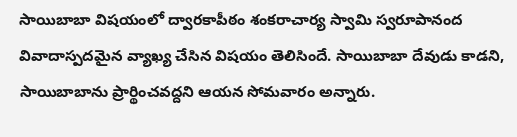సాయిబాబా విషయంలో ద్వారకాపీఠం శంకరాచార్య స్వామి స్వరూపానంద వివాదాస్పదమైన వ్యాఖ్య చేసిన విషయం తెలిసిందే. సాయిబాబా దేవుడు కాడని, సాయిబాబాను ప్రార్థించవద్దని ఆయన సోమవారం అన్నారు.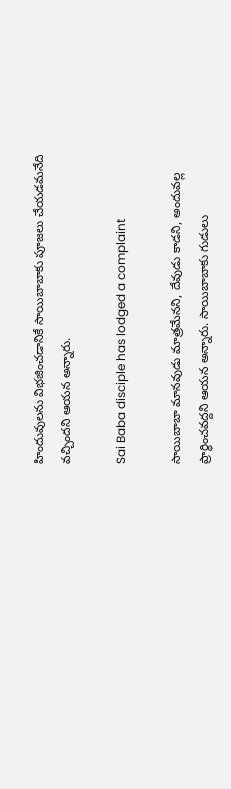హిందువులను విభజించడానికే సాయిబాబాకు పూజలు చేయడమనేది వచ్చిందని ఆయన అన్నారు.

Sai Baba disciple has lodged a complaint

సాయిబాబా మానవుడు మాత్రమేనని, దేవుడు కాడని, అందువల్ల ప్రార్థించవద్దని ఆయన అన్నారు. సాయిబాబాకు గుడులు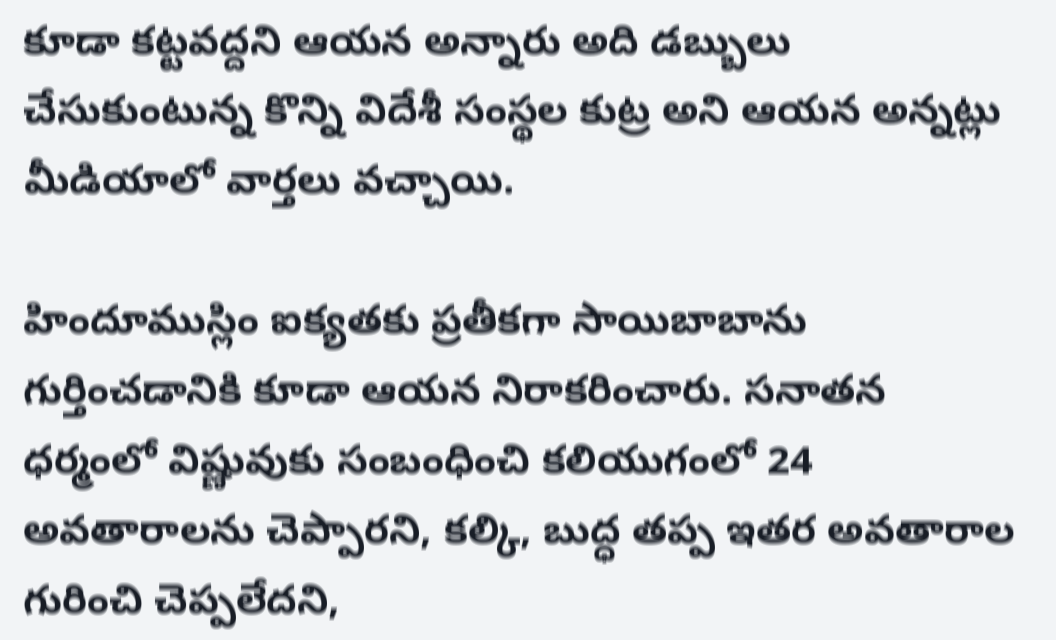కూడా కట్టవద్దని ఆయన అన్నారు అది డబ్బులు చేసుకుంటున్న కొన్ని విదేశీ సంస్థల కుట్ర అని ఆయన అన్నట్లు మీడియాలో వార్తలు వచ్చాయి.

హిందూముస్లిం ఐక్యతకు ప్రతీకగా సాయిబాబాను గుర్తించడానికి కూడా ఆయన నిరాకరించారు. సనాతన ధర్మంలో విష్ణువుకు సంబంధించి కలియుగంలో 24 అవతారాలను చెప్పారని, కల్కి, బుద్ధ తప్ప ఇతర అవతారాల గురించి చెప్పలేదని,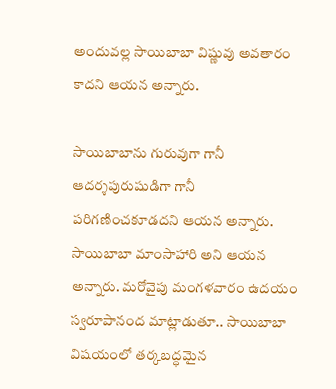అందువల్ల సాయిబాబా విష్ణువు అవతారం కాదని ఆయన అన్నారు.

సాయిబాబాను గురువుగా గానీ ఆదర్శపురుషుడిగా గానీ పరిగణించకూడదని ఆయన అన్నారు. సాయిబాబా మాంసాహారి అని ఆయన అన్నారు. మరోవైపు మంగళవారం ఉదయం స్వరూపానంద మాట్లాడుతూ.. సాయిబాబా విషయంలో తర్కబద్ధమైన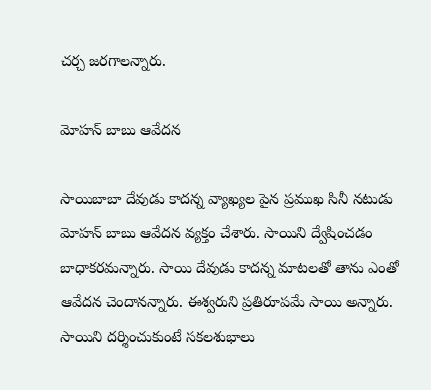చర్చ జరగాలన్నారు.

మోహన్ బాబు ఆవేదన

సాయిబాబా దేవుడు కాదన్న వ్యాఖ్యల పైన ప్రముఖ సినీ నటుడు మోహన్ బాబు ఆవేదన వ్యక్తం చేశారు. సాయిని ద్వేషించడం బాధాకరమన్నారు. సాయి దేవుడు కాదన్న మాటలతో తాను ఎంతో ఆవేదన చెందానన్నారు. ఈశ్వరుని ప్రతిరూపమే సాయి అన్నారు. సాయిని దర్శించుకుంటే సకలశుభాలు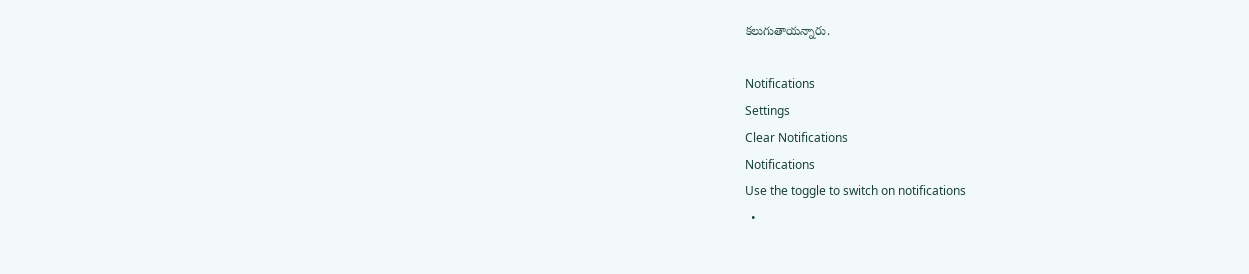కలుగుతాయన్నారు.

Notifications
Settings
Clear Notifications
Notifications
Use the toggle to switch on notifications
  •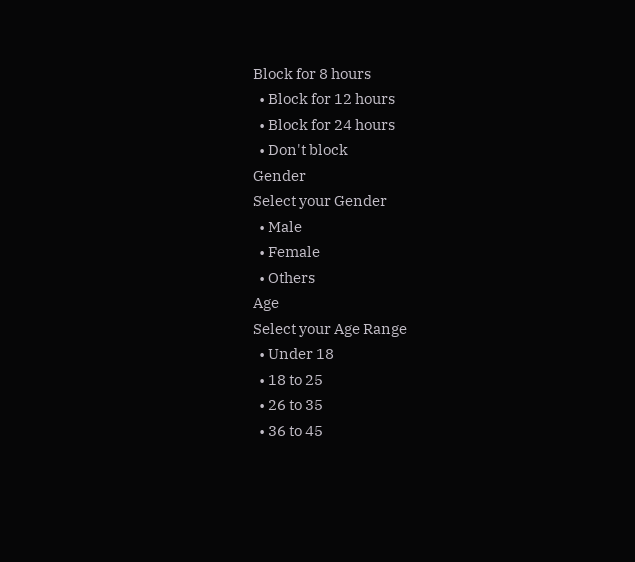Block for 8 hours
  • Block for 12 hours
  • Block for 24 hours
  • Don't block
Gender
Select your Gender
  • Male
  • Female
  • Others
Age
Select your Age Range
  • Under 18
  • 18 to 25
  • 26 to 35
  • 36 to 45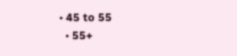• 45 to 55
  • 55+